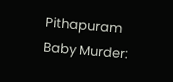Pithapuram Baby Murder: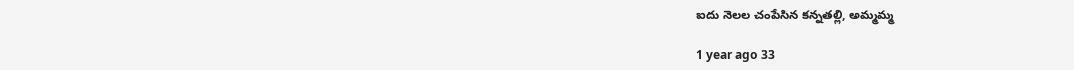ఐదు నెలల చంపేసిన కన్నతల్లి, అమ్మమ్మ

1 year ago 33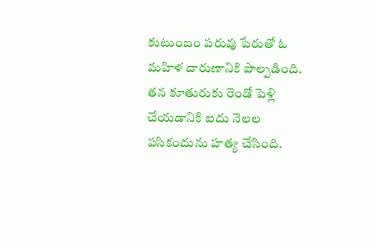కుటుంబం పరువు పేరుతో ఓ మహిళ దారుణానికి పాల్పడింది. తన కూతురుకు రెండో పెళ్లి చేయడానికి ఐదు నెలల పసికందును హత్య చేసింది.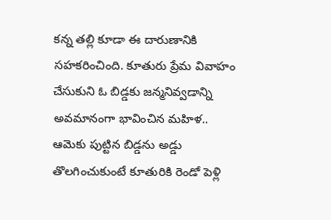కన్న తల్లి కూడా ఈ దారుణానికి సహకరించింది. కూతురు ప్రేమ వివాహం చేసుకుని ఓ బిడ్డకు జన్మనివ్వడాన్ని అవమానంగా భావించిన మహిళ.. ఆమెకు పుట్టిన బిడ్డను అడ్డు తొలగించుకుంటే కూతురికి రెండో పెళ్లి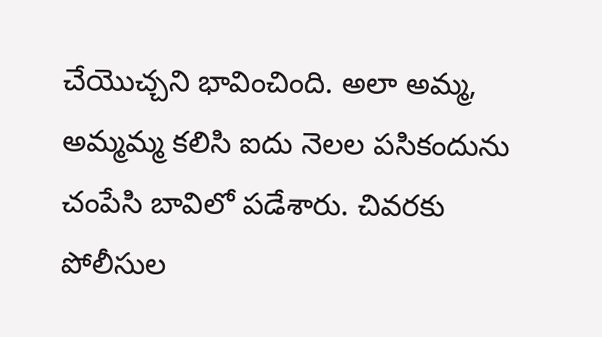చేయొచ్చని భావించింది. అలా అమ్మ, అమ్మమ్మ కలిసి ఐదు నెలల పసికందును చంపేసి బావిలో పడేశారు. చివరకు పోలీసుల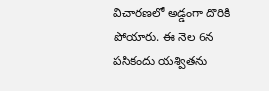విచారణలో అడ్డంగా దొరికి పోయారు. ఈ నెల 6న పసికందు యశ్వితను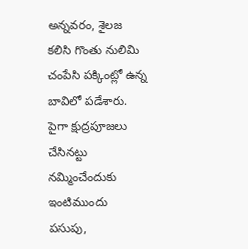అన్నవరం, శైలజ కలిసి గొంతు నులిమి చంపేసి పక్కింట్లో ఉన్న బావిలో పడేశారు. పైగా క్షుద్రపూజలు చేసినట్టు నమ్మించేందుకు ఇంటిముందు పసుపు,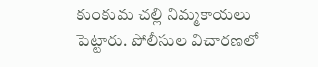కుంకుమ చల్లి నిమ్మకాయలు పెట్టారు. పోలీసుల విచారణలో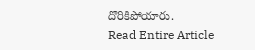దొరికిపోయారు.
Read Entire Article